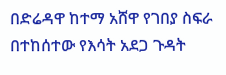በድሬዳዋ ከተማ አሸዋ የገበያ ስፍራ በተከሰተው የእሳት አደጋ ጉዳት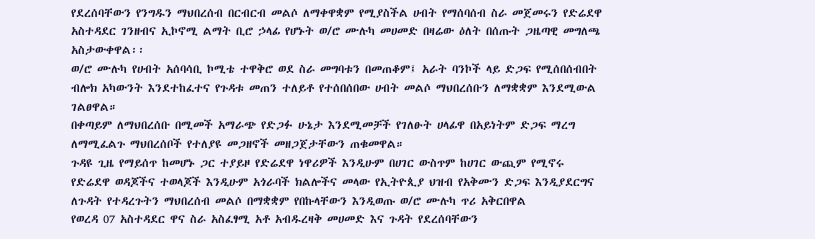የደረሰባቸውን የንግዱን ማህበረሰብ በርብርብ መልሶ ለማቀዋቋም የሚያስችል ሀብት የማሰባሰብ ስራ መጀመሩን የድሬደዋ አስተዳደር ገንዘብና ኢኮኖሚ ልማት ቢሮ ኃላፊ የሆኑት ወ/ሮ ሙሉካ መሀመድ በዛሬው ዕለት በሰጡት ጋዜጣዊ መግለጫ አስታውቀዋል፡፡
ወ/ሮ ሙሉካ የሀብት አሰባሳቢ ኮሚቴ ተዋቅሮ ወደ ስራ መግባቱን በመጠቆም፤ አራት ባንኮች ላይ ድጋፍ የሚሰበሰብበት ብሎክ አካውንት እንደተከፈተና የጉዳቱ መጠን ተለይቶ የተሰበሰበው ሀብት መልሶ ማህበረሰቡን ለማቋቋም እንደሚውል ገልፀዋል።
በቀጣይም ለማህበረሰቡ በሚመች አማራጭ የድጋፉ ሁኔታ እንደሚመቻች የገለፁት ሀላፊዋ በአይነትም ድጋፍ ማረግ ለማሚፈልጉ ማህበረሰቦች የተለያዩ መጋዘኖች መዘጋጀታቸውን ጠቁመዋል።
ጉዳዩ ጊዜ የማይሰጥ ከመሆኑ ጋር ተያይዞ የድሬደዋ ነዋሪዎች እንዲሁም በሀገር ውስጥም ከሀገር ውጪም የሚኖሩ የድሬደዋ ወዳጆችና ተወላጆች እንዲሁም አጎራባች ክልሎችና መላው የኢትዮጲያ ህዝብ የአቅሙን ድጋፍ እንዲያደርግና ለጉዳት የተዳረጉትን ማህበረሰብ መልሶ በማቋቋም የበኩላቸውን እንዲወጡ ወ/ሮ ሙሉካ ጥሪ አቅርበዋል
የወረዳ 07 አስተዳደር ዋና ስራ አስፈፃሚ አቶ አብዱረዛቅ መሀመድ እና ጉዳት የደረሰባቸውን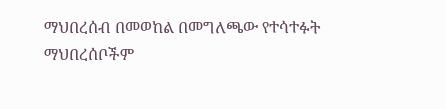ማህበረሰብ በመወከል በመግለጫው የተሳተፉት ማህበረሰቦችም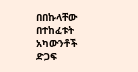በበኩላቸው በተከፈቱት አካውንቶች ድጋፍ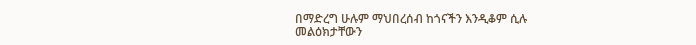በማድረግ ሁሉም ማህበረሰብ ከጎናችን እንዲቆም ሲሉ መልዕክታቸውን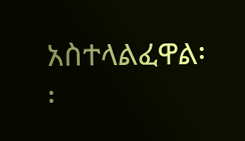አስተላልፈዋል፡፡